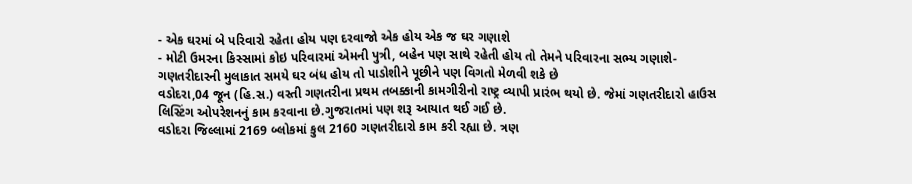- એક ઘરમાં બે પરિવારો રહેતા હોય પણ દરવાજો એક હોય એક જ ઘર ગણાશે
- મોટી ઉમરના કિસ્સામાં કોઇ પરિવારમાં એમની પુત્રી, બહેન પણ સાથે રહેતી હોય તો તેમને પરિવારના સભ્ય ગણાશે- ગણતરીદારની મુલાકાત સમયે ઘર બંધ હોય તો પાડોશીને પૂછીને પણ વિગતો મેળવી શકે છે
વડોદરા,04 જૂન (હિ.સ.) વસ્તી ગણતરીના પ્રથમ તબક્કાની કામગીરીનો રાષ્ટ્ર વ્યાપી પ્રારંભ થયો છે. જેમાં ગણતરીદારો હાઉસ લિસ્ટિંગ ઓપરેશનનું કામ કરવાના છે.ગુજરાતમાં પણ શરૂ આયાત થઈ ગઈ છે.
વડોદરા જિલ્લામાં 2169 બ્લોકમાં કુલ 2160 ગણતરીદારો કામ કરી રહ્યા છે. ત્રણ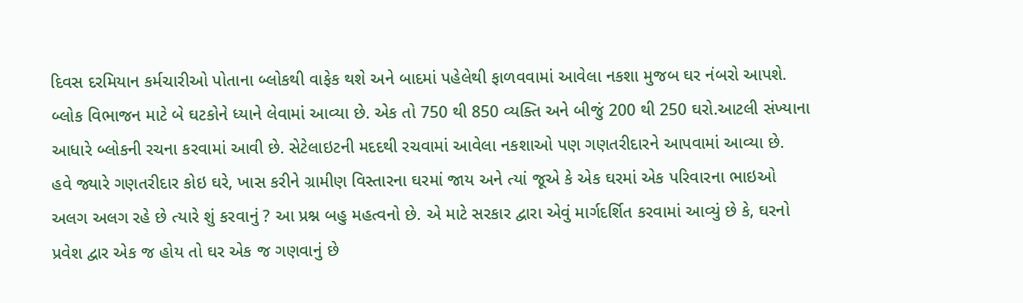દિવસ દરમિયાન કર્મચારીઓ પોતાના બ્લોકથી વાફેક થશે અને બાદમાં પહેલેથી ફાળવવામાં આવેલા નકશા મુજબ ઘર નંબરો આપશે.
બ્લોક વિભાજન માટે બે ઘટકોને ધ્યાને લેવામાં આવ્યા છે. એક તો 750 થી 850 વ્યક્તિ અને બીજું 200 થી 250 ઘરો.આટલી સંખ્યાના આધારે બ્લોકની રચના કરવામાં આવી છે. સેટેલાઇટની મદદથી રચવામાં આવેલા નકશાઓ પણ ગણતરીદારને આપવામાં આવ્યા છે.
હવે જ્યારે ગણતરીદાર કોઇ ઘરે, ખાસ કરીને ગ્રામીણ વિસ્તારના ઘરમાં જાય અને ત્યાં જૂએ કે એક ઘરમાં એક પરિવારના ભાઇઓ અલગ અલગ રહે છે ત્યારે શું કરવાનું ? આ પ્રશ્ન બહુ મહત્વનો છે. એ માટે સરકાર દ્વારા એવું માર્ગદર્શિત કરવામાં આવ્યું છે કે, ઘરનો પ્રવેશ દ્વાર એક જ હોય તો ઘર એક જ ગણવાનું છે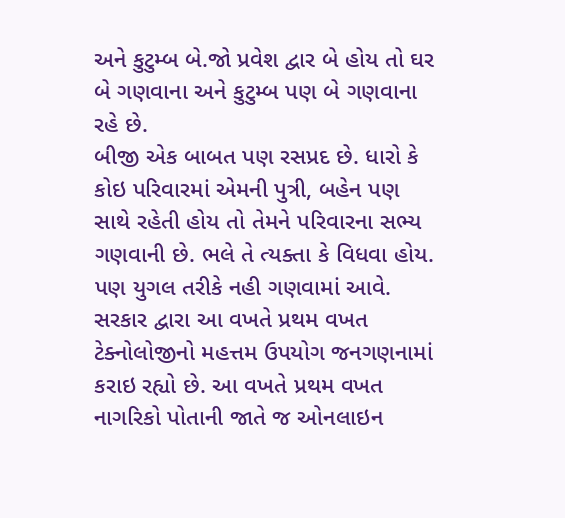અને કુટુમ્બ બે.જો પ્રવેશ દ્વાર બે હોય તો ઘર બે ગણવાના અને કુટુમ્બ પણ બે ગણવાના રહે છે.
બીજી એક બાબત પણ રસપ્રદ છે. ધારો કે કોઇ પરિવારમાં એમની પુત્રી, બહેન પણ સાથે રહેતી હોય તો તેમને પરિવારના સભ્ય ગણવાની છે. ભલે તે ત્યક્તા કે વિધવા હોય. પણ યુગલ તરીકે નહી ગણવામાં આવે.
સરકાર દ્વારા આ વખતે પ્રથમ વખત ટેક્નોલોજીનો મહત્તમ ઉપયોગ જનગણનામાં કરાઇ રહ્યો છે. આ વખતે પ્રથમ વખત નાગરિકો પોતાની જાતે જ ઓનલાઇન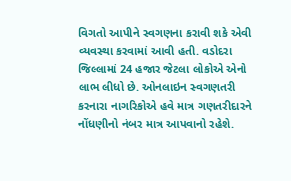વિગતો આપીને સ્વગણના કરાવી શકે એવી વ્યવસ્થા કરવામાં આવી હતી. વડોદરા જિલ્લામાં 24 હજાર જેટલા લોકોએ એનો લાભ લીધો છે. ઓનલાઇન સ્વગણતરી કરનારા નાગરિકોએ હવે માત્ર ગણતરીદારને નોંધણીનો નંબર માત્ર આપવાનો રહેશે.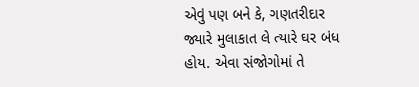એવું પણ બને કે, ગણતરીદાર જ્યારે મુલાકાત લે ત્યારે ઘર બંધ હોય. એવા સંજોગોમાં તે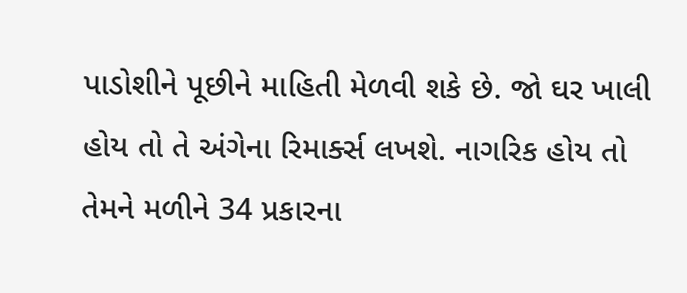પાડોશીને પૂછીને માહિતી મેળવી શકે છે. જો ઘર ખાલી હોય તો તે અંગેના રિમાર્ક્સ લખશે. નાગરિક હોય તો તેમને મળીને 34 પ્રકારના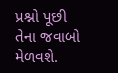પ્રશ્નો પૂછી તેના જવાબો મેળવશે.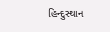હિન્દુસ્થાન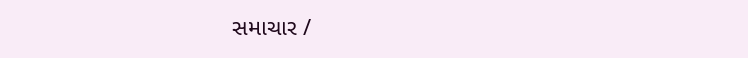સમાચાર /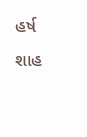હર્ષ શાહ